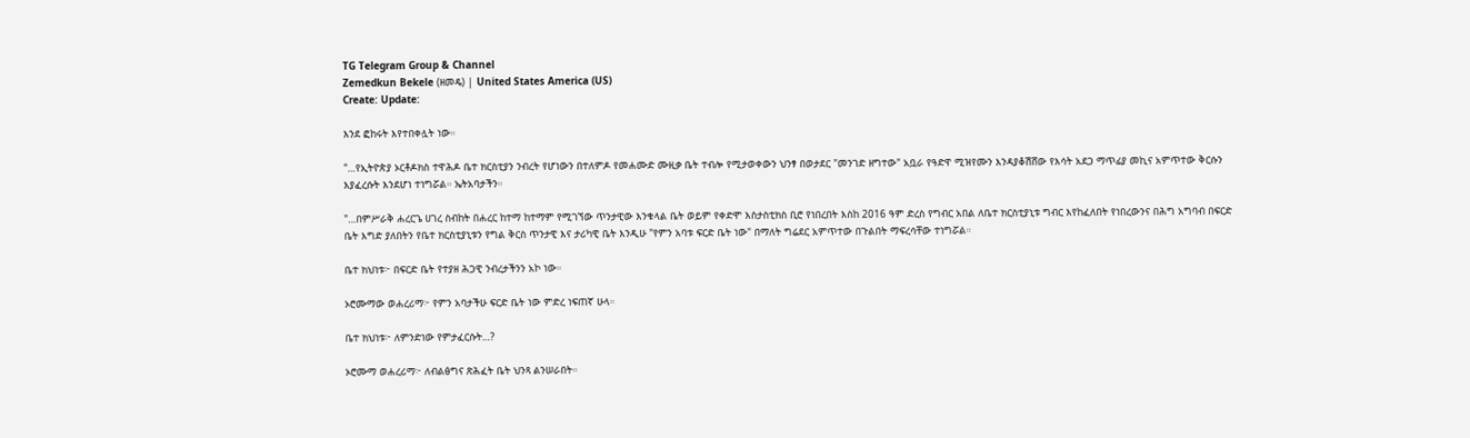TG Telegram Group & Channel
Zemedkun Bekele (ዘመዴ) | United States America (US)
Create: Update:

እንደ ፎከሩት እየተበቀሏት ነው።

"…የኢትዮጵያ ኦርቶዶክስ ተዋሕዶ ቤተ ክርስቲያን ንብረት የሆነውን በተለምዶ የመሐሙድ ሙዚቃ ቤት ተብሎ የሚታወቀውን ህንፃ በወታደር "መንገድ ዘግተው" አቧራ የዓድዋ ሚዝየሙን እንዳያቆሽሸው የእሳት አደጋ ማጥፊያ መኪና አምጥተው ቅርሱን እያፈረሱት እንደሆነ ተነግሯል። ኤትአባታችን።

"…በምሥራቅ ሐረርጌ ሀገረ ስብከት በሐረር ከተማ ከተማም የሚገኘው ጥንታዊው እንቁላል ቤት ወይም የቀድሞ እስታስቲክስ ቢሮ የነበረበት እስከ 2016 ዓም ድረስ የግብር አበል ለቤተ ክርስቲያኒቱ ግብር እየከፈለበት የነበረውንና በሕግ አግባብ በፍርድ ቤት እግድ ያለበትን የቤተ ክርስቲያኒቱን የግል ቅርስ ጥንታዊ እና ታሪካዊ ቤት እንዲሁ "የምን አባቱ ፍርድ ቤት ነው" በማለት ግሬደር አምጥተው በጉልበት ማፍረሳቸው ተነግሯል።

ቤተ ክህነቱ፦ በፍርድ ቤት የተያዘ ሕጋዊ ንብረታችንን አኮ ነው።

ኦሮሙማው ወሐረሪማ፦ የምን አባታችሁ ፍርድ ቤት ነው ምድረ ነፍጠኛ ሁላ።

ቤተ ክህነቱ፦ ለምንድነው የምታፈርሱት…?

ኦሮሙማ ወሐረሪማ፦ ለብልፅግና ጽሕፈት ቤት ህንጻ ልንሠራበት።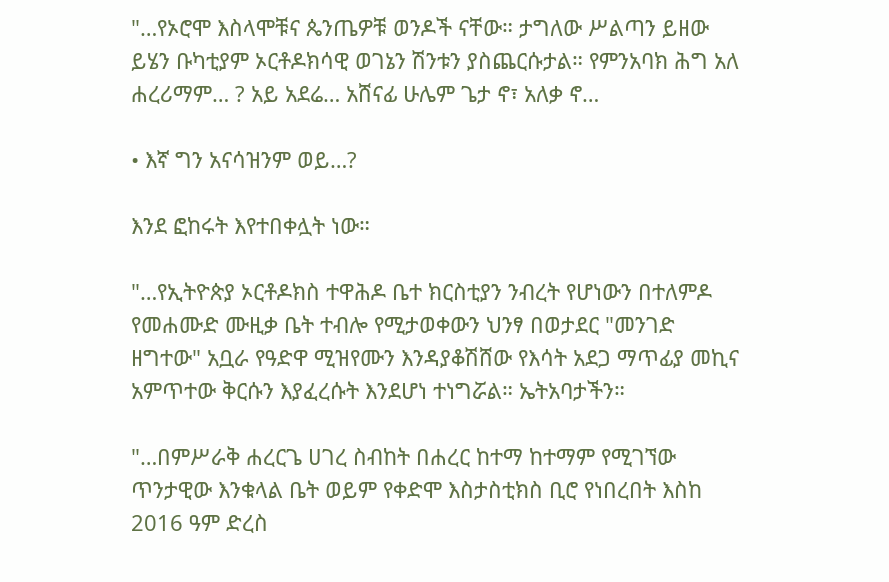"…የኦሮሞ እስላሞቹና ጴንጤዎቹ ወንዶች ናቸው። ታግለው ሥልጣን ይዘው ይሄን ቡካቲያም ኦርቶዶክሳዊ ወገኔን ሽንቱን ያስጨርሱታል። የምንአባክ ሕግ አለ ሐረሪማም… ? አይ አደሬ… አሸናፊ ሁሌም ጌታ ኖ፣ አለቃ ኖ…

• እኛ ግን አናሳዝንም ወይ…?

እንደ ፎከሩት እየተበቀሏት ነው።

"…የኢትዮጵያ ኦርቶዶክስ ተዋሕዶ ቤተ ክርስቲያን ንብረት የሆነውን በተለምዶ የመሐሙድ ሙዚቃ ቤት ተብሎ የሚታወቀውን ህንፃ በወታደር "መንገድ ዘግተው" አቧራ የዓድዋ ሚዝየሙን እንዳያቆሽሸው የእሳት አደጋ ማጥፊያ መኪና አምጥተው ቅርሱን እያፈረሱት እንደሆነ ተነግሯል። ኤትአባታችን።

"…በምሥራቅ ሐረርጌ ሀገረ ስብከት በሐረር ከተማ ከተማም የሚገኘው ጥንታዊው እንቁላል ቤት ወይም የቀድሞ እስታስቲክስ ቢሮ የነበረበት እስከ 2016 ዓም ድረስ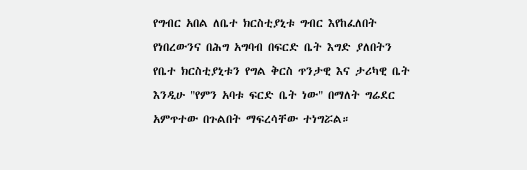የግብር አበል ለቤተ ክርስቲያኒቱ ግብር እየከፈለበት የነበረውንና በሕግ አግባብ በፍርድ ቤት እግድ ያለበትን የቤተ ክርስቲያኒቱን የግል ቅርስ ጥንታዊ እና ታሪካዊ ቤት እንዲሁ "የምን አባቱ ፍርድ ቤት ነው" በማለት ግሬደር አምጥተው በጉልበት ማፍረሳቸው ተነግሯል።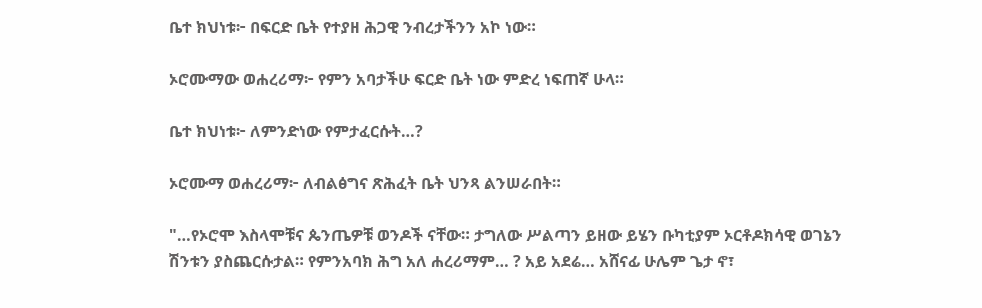ቤተ ክህነቱ፦ በፍርድ ቤት የተያዘ ሕጋዊ ንብረታችንን አኮ ነው።

ኦሮሙማው ወሐረሪማ፦ የምን አባታችሁ ፍርድ ቤት ነው ምድረ ነፍጠኛ ሁላ።

ቤተ ክህነቱ፦ ለምንድነው የምታፈርሱት…?

ኦሮሙማ ወሐረሪማ፦ ለብልፅግና ጽሕፈት ቤት ህንጻ ልንሠራበት።

"…የኦሮሞ እስላሞቹና ጴንጤዎቹ ወንዶች ናቸው። ታግለው ሥልጣን ይዘው ይሄን ቡካቲያም ኦርቶዶክሳዊ ወገኔን ሽንቱን ያስጨርሱታል። የምንአባክ ሕግ አለ ሐረሪማም… ? አይ አደሬ… አሸናፊ ሁሌም ጌታ ኖ፣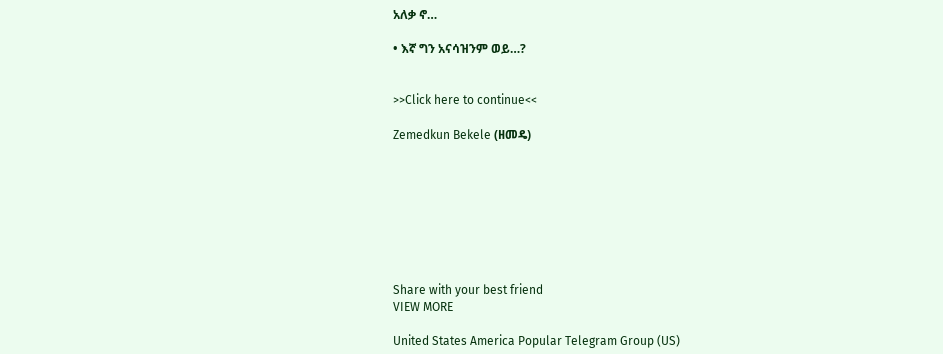አለቃ ኖ…

• እኛ ግን አናሳዝንም ወይ…?


>>Click here to continue<<

Zemedkun Bekele (ዘመዴ)








Share with your best friend
VIEW MORE

United States America Popular Telegram Group (US)